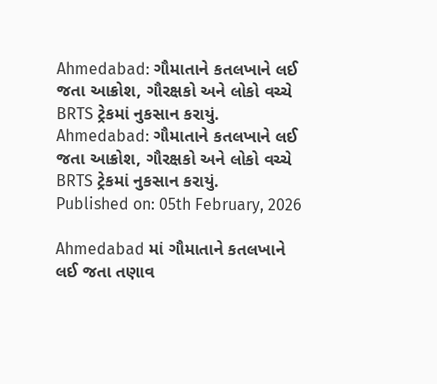Ahmedabad: ગૌમાતાને કતલખાને લઈ જતા આક્રોશ, ગૌરક્ષકો અને લોકો વચ્ચે BRTS ટ્રેકમાં નુકસાન કરાયું.
Ahmedabad: ગૌમાતાને કતલખાને લઈ જતા આક્રોશ, ગૌરક્ષકો અને લોકો વચ્ચે BRTS ટ્રેકમાં નુકસાન કરાયું.
Published on: 05th February, 2026

Ahmedabad માં ગૌમાતાને કતલખાને લઈ જતા તણાવ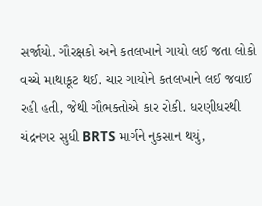સર્જાયો. ગૌરક્ષકો અને કતલખાને ગાયો લઈ જતા લોકો વચ્ચે માથાકૂટ થઈ. ચાર ગાયોને કતલખાને લઈ જવાઈ રહી હતી, જેથી ગૌભક્તોએ કાર રોકી. ધરણીધરથી ચંદ્રનગર સુધી BRTS માર્ગને નુકસાન થયું,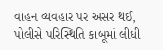વાહન વ્યવહાર પર અસર થઈ, પોલીસે પરિસ્થિતિ કાબૂમાં લીધી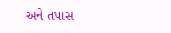અને તપાસ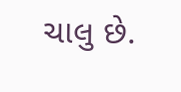ચાલુ છે.